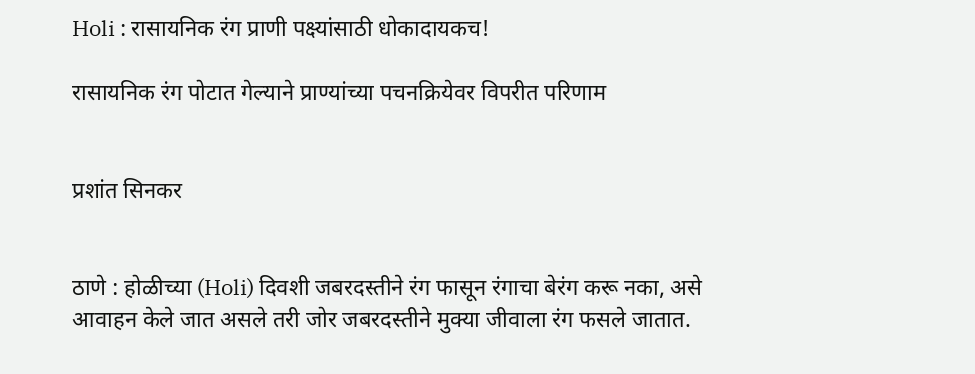Holi : रासायनिक रंग प्राणी पक्ष्यांसाठी धोकादायकच!

रासायनिक रंग पोटात गेल्याने प्राण्यांच्या पचनक्रियेवर विपरीत परिणाम


प्रशांत सिनकर


ठाणे : होळीच्या (Holi) दिवशी जबरदस्तीने रंग फासून रंगाचा बेरंग करू नका, असे आवाहन केले जात असले तरी जोर जबरदस्तीने मुक्या जीवाला रंग फसले जातात.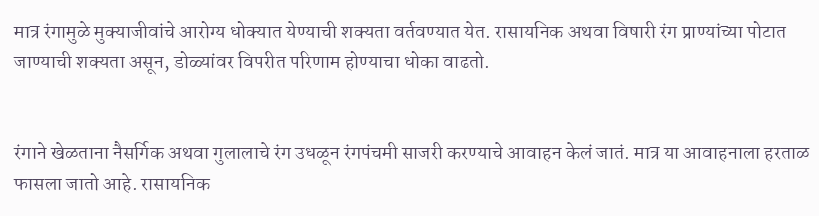मात्र रंगामुळे मुक्याजीवांचे आरोग्य धोक्यात येण्याची शक्यता वर्तवण्यात येत. रासायनिक अथवा विषारी रंग प्राण्यांच्या पोटात जाण्याची शक्यता असून, डोळ्यांवर विपरीत परिणाम होण्याचा धोका वाढतो.


रंगाने खेळताना नैसर्गिक अथवा गुलालाचे रंग उधळून रंगपंचमी साजरी करण्याचे आवाहन केलं जातं. मात्र या आवाहनाला हरताळ फासला जातो आहे. रासायनिक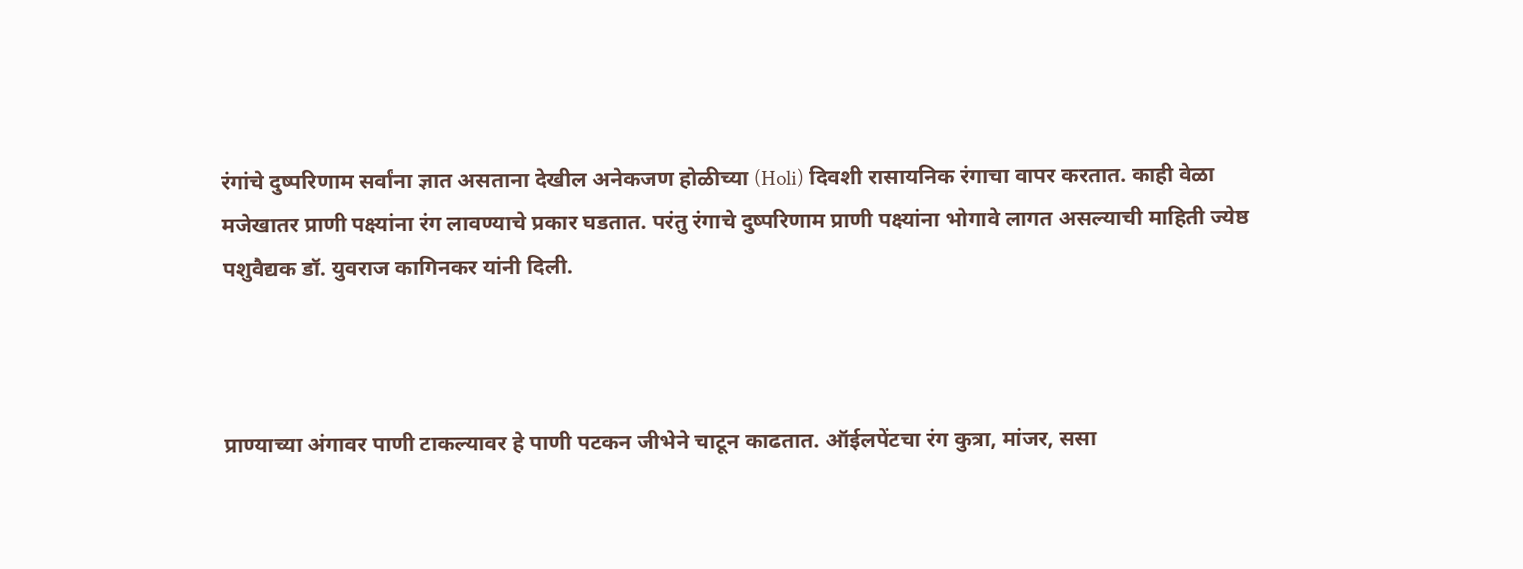रंगांचे दुष्परिणाम सर्वांना ज्ञात असताना देखील अनेकजण होळीच्या (Holi) दिवशी रासायनिक रंगाचा वापर करतात. काही वेळा मजेखातर प्राणी पक्ष्यांना रंग लावण्याचे प्रकार घडतात. परंतु रंगाचे दुष्परिणाम प्राणी पक्ष्यांना भोगावे लागत असल्याची माहिती ज्येष्ठ पशुवैद्यक डॉ. युवराज कागिनकर यांनी दिली.



प्राण्याच्या अंगावर पाणी टाकल्यावर हे पाणी पटकन जीभेने चाटून काढतात. ऑईलपेंटचा रंग कुत्रा, मांजर, ससा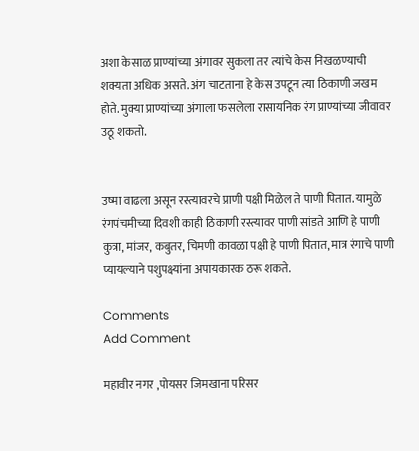अशा केसाळ प्राण्यांच्या अंगावर सुकला तर त्यांचे केस निखळण्याची शक्यता अधिक असते. अंग चाटताना हे केस उपटून त्या ठिकाणी जखम होते. मुक्या प्राण्यांच्या अंगाला फसलेला रासायनिक रंग प्राण्यांच्या जीवावर उठू शकतो.


उष्मा वाढला असून रस्त्यावरचे प्राणी पक्षी मिळेल ते पाणी पितात. यामुळे रंगपंचमीच्या दिवशी काही ठिकाणी रस्त्यावर पाणी सांडते आणि हे पाणी कुत्रा, मांजर, कबुतर, चिमणी कावळा पक्षी हे पाणी पितात, मात्र रंगाचे पाणी प्यायल्याने पशुपक्ष्यांना अपायकारक ठरू शकते.

Comments
Add Comment

महावीर नगर ,पोयसर जिमखाना परिसर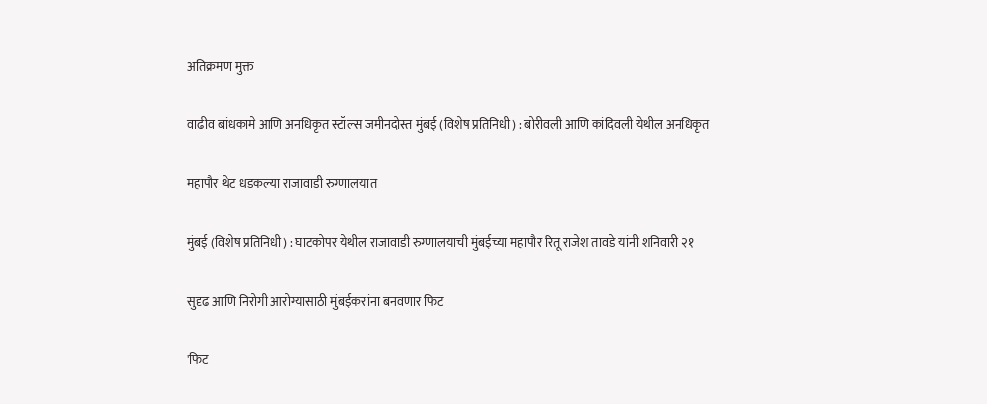अतिक्रमण मुक्त

वाढीव बांधकामे आणि अनधिकृत स्टॉल्स जमीनदोस्त मुंबई (विशेष प्रतिनिधी) : बोरीवली आणि कांदिवली येथील अनधिकृत

महापौर थेट धडकल्या राजावाडी रुग्णालयात

मुंबई (विशेष प्रतिनिधी) : घाटकोपर येथील राजावाडी रुग्णालयाची मुंबईच्या महापौर रितू राजेश तावडे यांनी शनिवारी २१

सुदृढ आणि निरोगी आरोग्यासाठी मुंबईकरांना बनवणार फिट

'फिट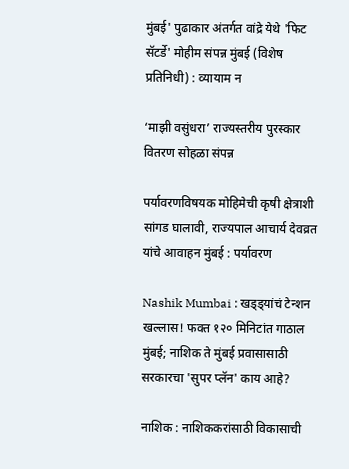मुंबई' पुढाकार अंतर्गत वांद्रे येथे 'फिट सॅटर्डे' मोहीम संपन्न मुंबई (विशेष प्रतिनिधी) : व्यायाम न

‘माझी वसुंधरा’ राज्यस्तरीय पुरस्कार वितरण सोहळा संपन्न

पर्यावरणविषयक मोहिमेची कृषी क्षेत्राशी सांगड घालावी, राज्यपाल आचार्य देवव्रत यांचे आवाहन मुंबई : पर्यावरण

Nashik Mumbai : खड्ड्यांचं टेन्शन खल्लास! फक्त १२० मिनिटांत गाठाल मुंबई; नाशिक ते मुंबई प्रवासासाठी सरकारचा 'सुपर प्लॅन' काय आहे?

नाशिक : नाशिककरांसाठी विकासाची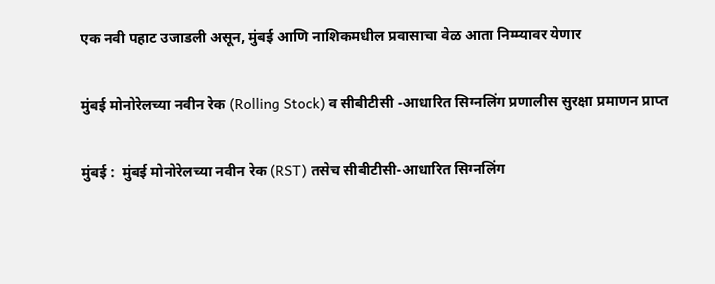एक नवी पहाट उजाडली असून, मुंबई आणि नाशिकमधील प्रवासाचा वेळ आता निम्म्यावर येणार

मुंबई मोनोरेलच्या नवीन रेक (Rolling Stock) व सीबीटीसी -आधारित सिग्नलिंग प्रणालीस सुरक्षा प्रमाणन प्राप्त

मुंबई :  मुंबई मोनोरेलच्या नवीन रेक (RST) तसेच सीबीटीसी-आधारित सिग्नलिंग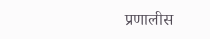प्रणालीस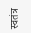स्वतंत्र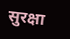सुरक्षा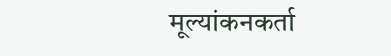मूल्यांकनकर्ता